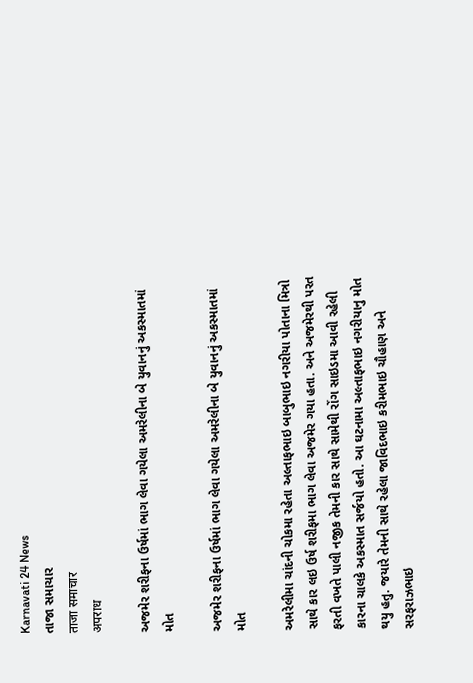Karnavati 24 News
તાજા સમાચાર
ताजा समाचार
अपराध

અજમેર શરીફના ઉર્ષમાં ભાગ લેવા ગયેલા અમરેલીના બે યુવાનનું અકસ્માતમાં મોત

અજમેર શરીફના ઉર્ષમાં ભાગ લેવા ગયેલા અમરેલીના બે યુવાનનું અકસ્માતમાં મોત

અમરેલીમા ચાંદની ચોકમા રહેતા અલ્તાફભાઇ બાબુભાઇ નગરીયા પોતાના મિત્રો સાથે કાર લઇ ઉર્ષ શરીફમા ભાગ લેવા અજમેર ગયા હતા. અને અજમેરથી પરત ફરતી વખતે પાલી નજીક તેમની કાર સાથે સામેથી રોંગ સાઇડમા આવી રહેલી કારના ચાલકે અકસ્માત સર્જયો હતો. આ ઘટનામા અલ્તાફભાઇ નગરીયાનુ મોત થયુ હતુ. જયારે તેમની સાથે રહેલા જાવિદભાઇ કરીમભાઇ ચૌહાણ અને સરફરાઝભાઇ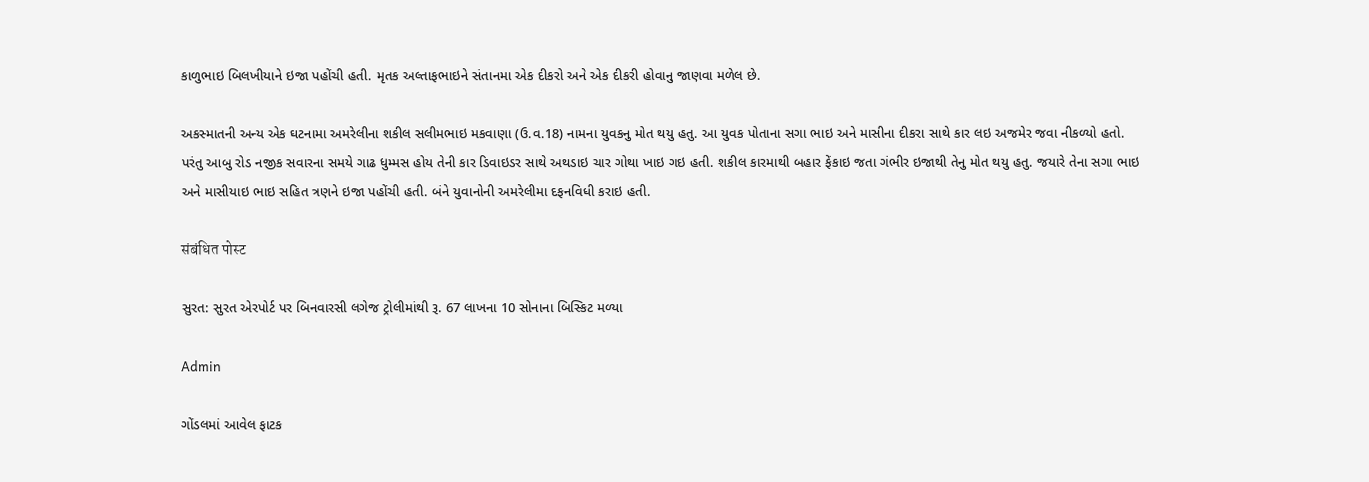કાળુભાઇ બિલખીયાને ઇજા પહોંચી હતી. મૃતક અલ્તાફભાઇને સંતાનમા એક દીકરો અને એક દીકરી હોવાનુ જાણવા મળેલ છે.

અકસ્માતની અન્ય એક ઘટનામા અમરેલીના શકીલ સલીમભાઇ મકવાણા (ઉ.વ.18) નામના યુવકનુ મોત થયુ હતુ. આ યુવક પોતાના સગા ભાઇ અને માસીના દીકરા સાથે કાર લઇ અજમેર જવા નીકળ્યો હતો. પરંતુ આબુ રોડ નજીક સવારના સમયે ગાઢ ધુમ્મસ હોય તેની કાર ડિવાઇડર સાથે અથડાઇ ચાર ગોથા ખાઇ ગઇ હતી. શકીલ કારમાથી બહાર ફેંકાઇ જતા ગંભીર ઇજાથી તેનુ મોત થયુ હતુ. જયારે તેના સગા ભાઇ અને માસીયાઇ ભાઇ સહિત ત્રણને ઇજા પહોંચી હતી. બંને યુવાનોની અમરેલીમા દફનવિધી કરાઇ હતી.

संबंधित पोस्ट

સુરત: સુરત એરપોર્ટ પર બિનવારસી લગેજ ટ્રોલીમાંથી રૂ. 67 લાખના 10 સોનાના બિસ્કિટ મળ્યા

Admin

ગોંડલમાં આવેલ ફાટક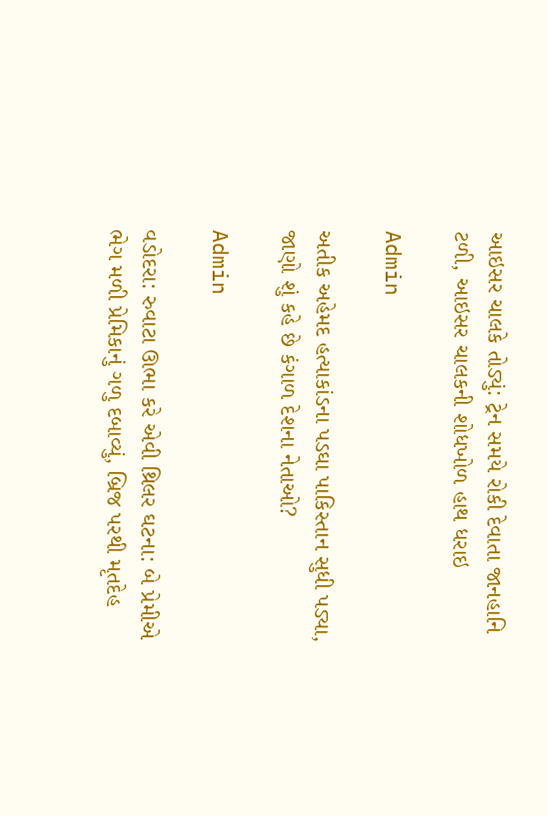આઇસર ચાલકે તોડ્યું: ટ્રેન સમયે રોકી દેવાતા જાનહાનિ ટળી, આઇસર ચાલકની શોધખોળ હાથ ધરાઇ

Admin

અતીક અહેમદ હત્યાકાંડના પડઘા પાકિસ્તાન સુધી પડ્યા, જાણો શું કહે છે કંગાળ દેશના નેતાઓ?

Admin

વડોદરા: રુવાટા ઊભા કરે એવી થ્રિલર ઘટના: બે પ્રેમીએ ભેગ મળી પ્રેમિકાનું ગળુ દબાવ્યું, બ્રિજ પરથી મૃતદેહ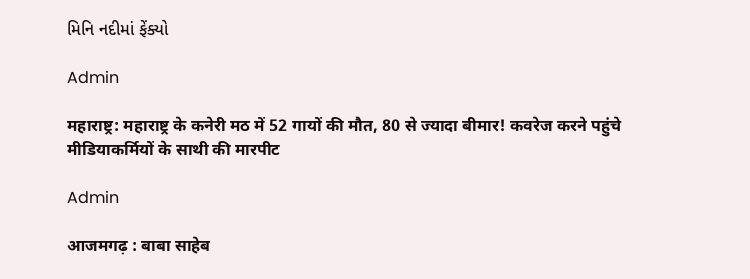મિનિ નદીમાં ફેંક્યો

Admin

महाराष्ट्र: महाराष्ट्र के कनेरी मठ में 52 गायों की मौत, 80 से ज्यादा बीमार! कवरेज करने पहुंचे मीडियाकर्मियों के साथी की मारपीट

Admin

आजमगढ़ : बाबा साहेब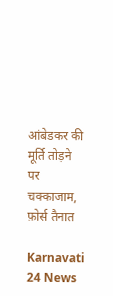आंबेडकर की मूर्ति तोड़ने पर चक्काजाम, फ़ोर्स तैनात

Karnavati 24 News